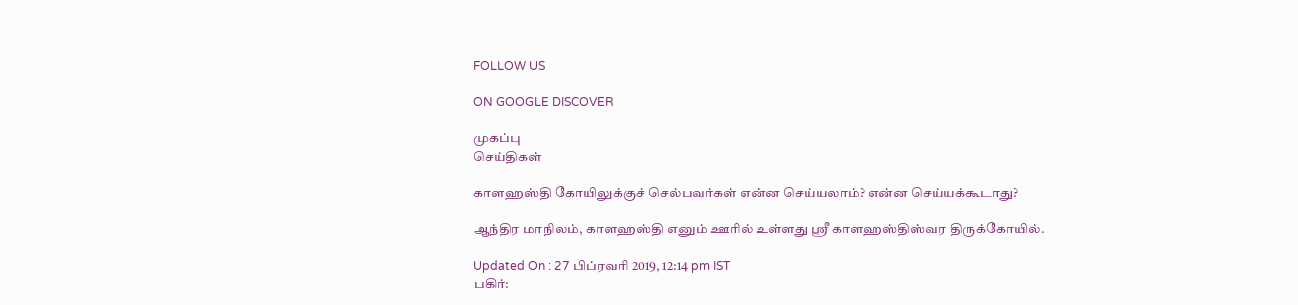FOLLOW US

ON GOOGLE DISCOVER

முகப்பு
செய்திகள்

காளஹஸ்தி கோயிலுக்குச் செல்பவர்கள் என்ன செய்யலாம்? என்ன செய்யக்கூடாது?

ஆந்திர மாநிலம், காளஹஸ்தி எனும் ஊரில் உள்ளது ஸ்ரீ காளஹஸ்திஸ்வர திருக்கோயில்.

Updated On : 27 பிப்ரவரி 2019, 12:14 pm IST
பகிர்: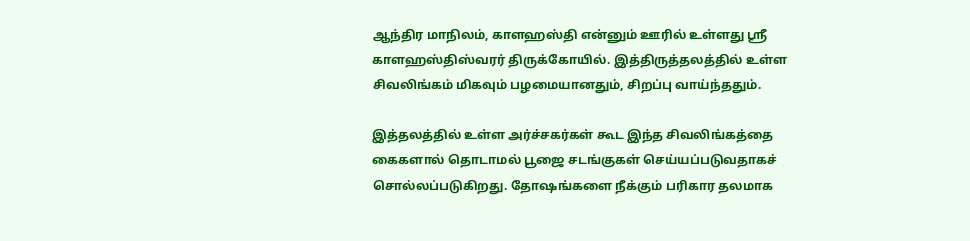ஆந்திர மாநிலம், காளஹஸ்தி என்னும் ஊரில் உள்ளது ஸ்ரீ காளஹஸ்திஸ்வரர் திருக்கோயில். இத்திருத்தலத்தில் உள்ள சிவலிங்கம் மிகவும் பழமையானதும், சிறப்பு வாய்ந்ததும்.

இத்தலத்தில் உள்ள அர்ச்சகர்கள் கூட இந்த சிவலிங்கத்தை கைகளால் தொடாமல் பூஜை சடங்குகள் செய்யப்படுவதாகச் சொல்லப்படுகிறது. தோஷங்களை நீக்கும் பரிகார தலமாக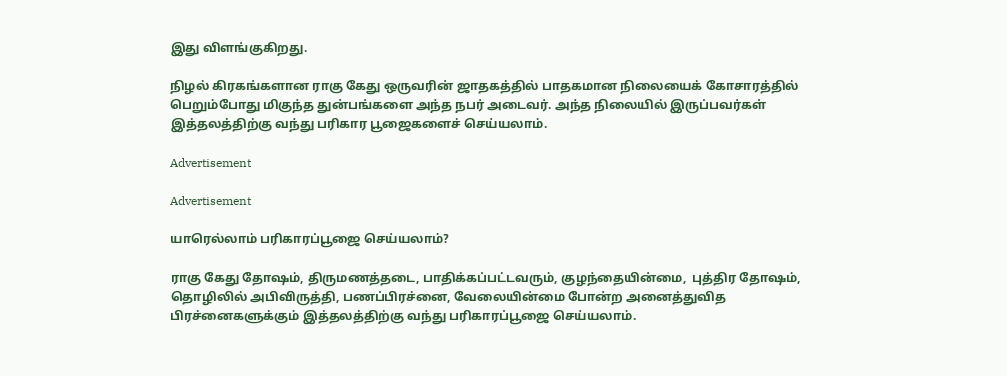இது விளங்குகிறது.

நிழல் கிரகங்களான ராகு கேது ஒருவரின் ஜாதகத்தில் பாதகமான நிலையைக் கோசாரத்தில் பெறும்போது மிகுந்த துன்பங்களை அந்த நபர் அடைவர். அந்த நிலையில் இருப்பவர்கள் இத்தலத்திற்கு வந்து பரிகார பூஜைகளைச் செய்யலாம்.

Advertisement

Advertisement

யாரெல்லாம் பரிகாரப்பூஜை செய்யலாம்?

ராகு கேது தோஷம், திருமணத்தடை, பாதிக்கப்பட்டவரும், குழந்தையின்மை,  புத்திர தோஷம், தொழிலில் அபிவிருத்தி, பணப்பிரச்னை, வேலையின்மை போன்ற அனைத்துவித பிரச்னைகளுக்கும் இத்தலத்திற்கு வந்து பரிகாரப்பூஜை செய்யலாம்.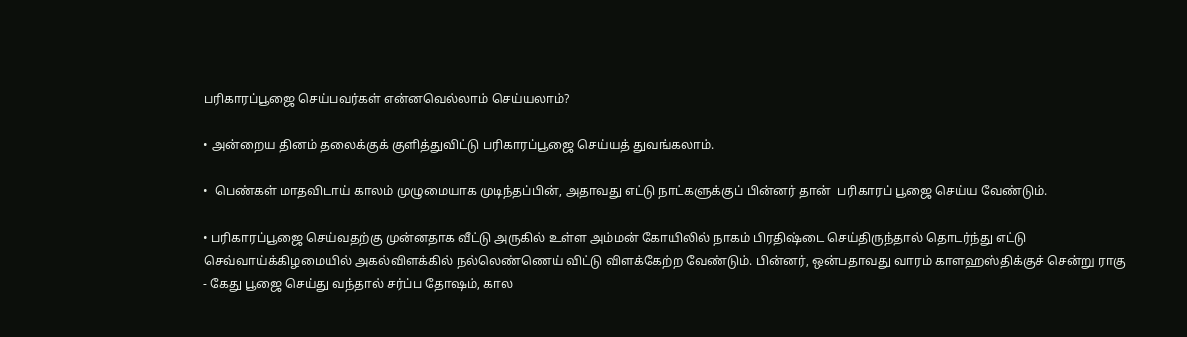பரிகாரப்பூஜை செய்பவர்கள் என்னவெல்லாம் செய்யலாம்?

• அன்றைய தினம் தலைக்குக் குளித்துவிட்டு பரிகாரப்பூஜை செய்யத் துவங்கலாம்.

•  பெண்கள் மாதவிடாய் காலம் முழுமையாக முடிந்தப்பின், அதாவது எட்டு நாட்களுக்குப் பின்னர் தான்  பரிகாரப் பூஜை செய்ய வேண்டும்.

• பரிகாரப்பூஜை செய்வதற்கு முன்னதாக வீட்டு அருகில் உள்ள அம்மன் கோயிலில் நாகம் பிரதிஷ்டை செய்திருந்தால் தொடர்ந்து எட்டு செவ்வாய்க்கிழமையில் அகல்விளக்கில் நல்லெண்ணெய் விட்டு விளக்கேற்ற வேண்டும். பின்னர், ஒன்பதாவது வாரம் காளஹஸ்திக்குச் சென்று ராகு - கேது பூஜை செய்து வந்தால் சர்ப்ப தோஷம், கால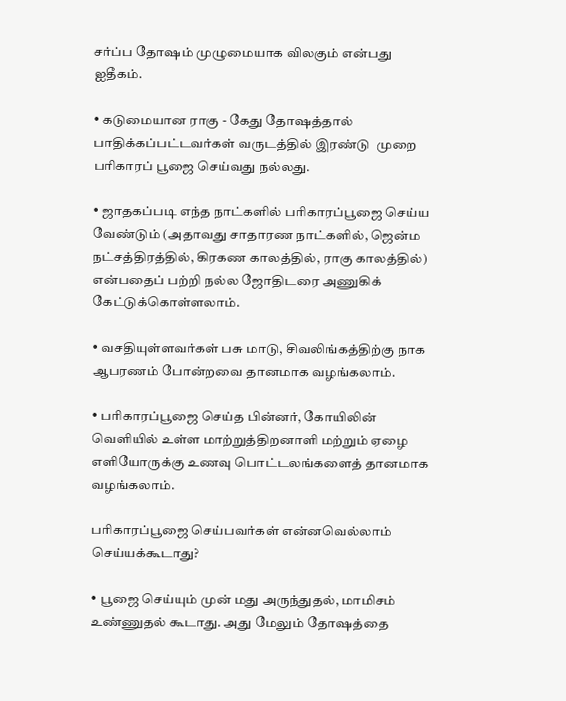சர்ப்ப தோஷம் முழுமையாக விலகும் என்பது ஐதீகம்.

• கடுமையான ராகு - கேது தோஷத்தால் பாதிக்கப்பட்டவர்கள் வருடத்தில் இரண்டு  முறை பரிகாரப் பூஜை செய்வது நல்லது.

• ஜாதகப்படி எந்த நாட்களில் பரிகாரப்பூஜை செய்ய வேண்டும் (அதாவது சாதாரண நாட்களில், ஜென்ம நட்சத்திரத்தில், கிரகண காலத்தில், ராகு காலத்தில்) என்பதைப் பற்றி நல்ல ஜோதிடரை அணுகிக் கேட்டுக்கொள்ளலாம்.

• வசதியுள்ளவர்கள் பசு மாடு, சிவலிங்கத்திற்கு நாக ஆபரணம் போன்றவை தானமாக வழங்கலாம்.

• பரிகாரப்பூஜை செய்த பின்னர், கோயிலின் வெளியில் உள்ள மாற்றுத்திறனாளி மற்றும் ஏழை எளியோருக்கு உணவு பொட்டலங்களைத் தானமாக வழங்கலாம்.

பரிகாரப்பூஜை செய்பவர்கள் என்னவெல்லாம் செய்யக்கூடாது?

• பூஜை செய்யும் முன் மது அருந்துதல், மாமிசம் உண்ணுதல் கூடாது. அது மேலும் தோஷத்தை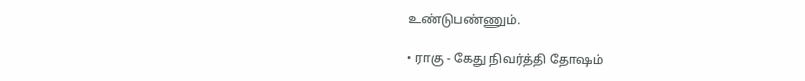உண்டுபண்ணும்.

• ராகு - கேது நிவர்த்தி தோஷம்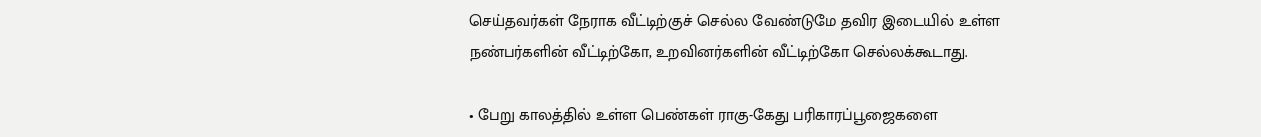செய்தவர்கள் நேராக வீட்டிற்குச் செல்ல வேண்டுமே தவிர இடையில் உள்ள நண்பர்களின் வீட்டிற்கோ, உறவினர்களின் வீட்டிற்கோ செல்லக்கூடாது.

• பேறு காலத்தில் உள்ள பெண்கள் ராகு-கேது பரிகாரப்பூஜைகளை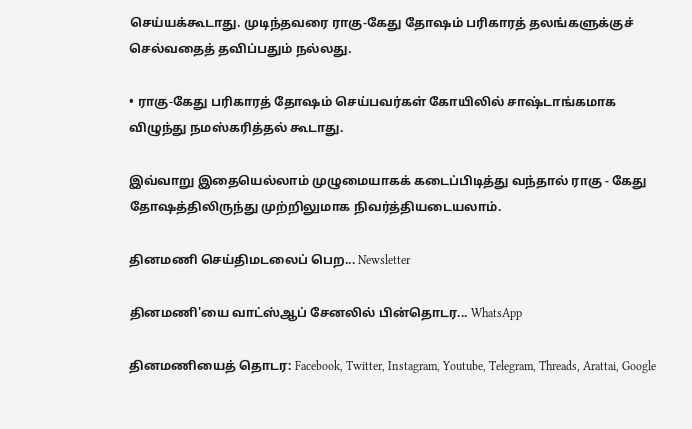செய்யக்கூடாது. முடிந்தவரை ராகு-கேது தோஷம் பரிகாரத் தலங்களுக்குச் செல்வதைத் தவிப்பதும் நல்லது.

• ராகு-கேது பரிகாரத் தோஷம் செய்பவர்கள் கோயிலில் சாஷ்டாங்கமாக விழுந்து நமஸ்கரித்தல் கூடாது.

இவ்வாறு இதையெல்லாம் முழுமையாகக் கடைப்பிடித்து வந்தால் ராகு - கேது தோஷத்திலிருந்து முற்றிலுமாக நிவர்த்தியடையலாம்.

தினமணி செய்திமடலைப் பெற... Newsletter

தினமணி'யை வாட்ஸ்ஆப் சேனலில் பின்தொடர... WhatsApp

தினமணியைத் தொடர: Facebook, Twitter, Instagram, Youtube, Telegram, Threads, Arattai, Google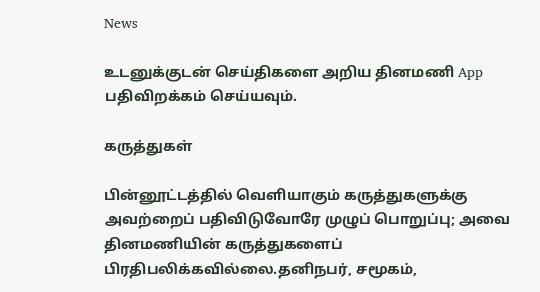News

உடனுக்குடன் செய்திகளை அறிய தினமணி App பதிவிறக்கம் செய்யவும்.

கருத்துகள்

பின்னூட்டத்தில் வெளியாகும் கருத்துகளுக்கு அவற்றைப் பதிவிடுவோரே முழுப் பொறுப்பு; அவை தினமணியின் கருத்துகளைப் பிரதிபலிக்கவில்லை.தனிநபர், சமூகம்,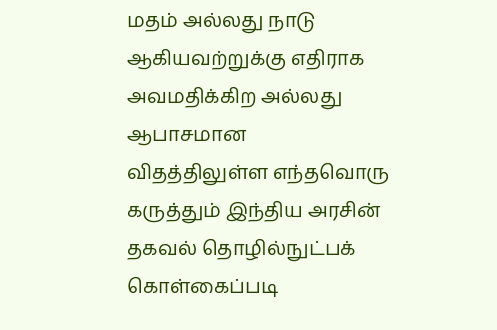மதம் அல்லது நாடு ஆகியவற்றுக்கு எதிராக அவமதிக்கிற அல்லது ஆபாசமான விதத்திலுள்ள எந்தவொரு கருத்தும் இந்திய அரசின் தகவல் தொழில்நுட்பக் கொள்கைப்படி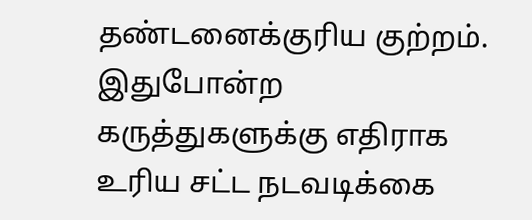தண்டனைக்குரிய குற்றம். இதுபோன்ற கருத்துகளுக்கு எதிராக உரிய சட்ட நடவடிக்கை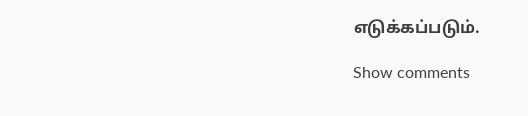எடுக்கப்படும்.

Show comments